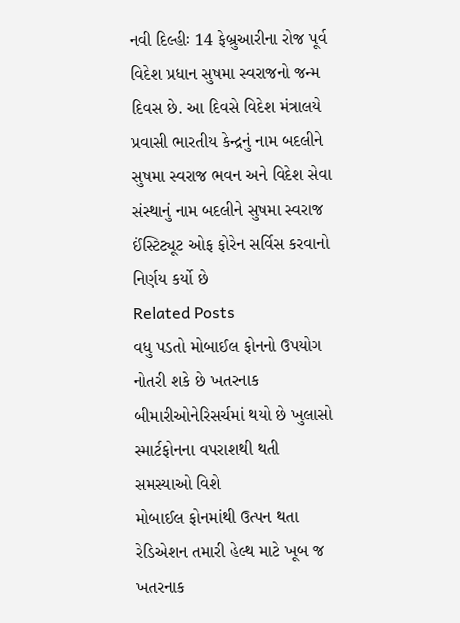નવી દિલ્હીઃ 14 ફેબ્રુઆરીના રોજ પૂર્વ વિદેશ પ્રધાન સુષમા સ્વરાજનો જન્મ દિવસ છે. આ દિવસે વિદેશ મંત્રાલયે પ્રવાસી ભારતીય કેન્દ્રનું નામ બદલીને સુષમા સ્વરાજ ભવન અને વિદેશ સેવા સંસ્થાનું નામ બદલીને સુષમા સ્વરાજ ઈંસ્ટિટ્યૂટ ઓફ ફોરેન સર્વિસ કરવાનો નિર્ણય કર્યો છે
Related Posts
વધુ પડતો મોબાઈલ ફોનનો ઉપયોગ નોતરી શકે છે ખતરનાક બીમારીઓનેરિસર્ચમાં થયો છે ખુલાસો સ્માર્ટફોનના વપરાશથી થતી સમસ્યાઓ વિશે
મોબાઈલ ફોનમાંથી ઉત્પન થતા રેડિએશન તમારી હેલ્થ માટે ખૂબ જ ખતરનાક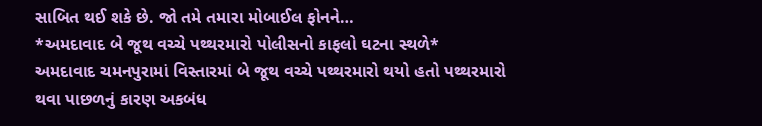સાબિત થઈ શકે છે. જો તમે તમારા મોબાઈલ ફોનને…
*અમદાવાદ બે જૂથ વચ્ચે પથ્થરમારો પોલીસનો કાફલો ઘટના સ્થળે*
અમદાવાદ ચમનપુરામાં વિસ્તારમાં બે જૂથ વચ્ચે પથ્થરમારો થયો હતો પથ્થરમારો થવા પાછળનું કારણ અકબંધ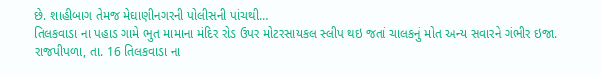છે. શાહીબાગ તેમજ મેઘાણીનગરની પોલીસની પાંચથી…
તિલકવાડા ના પહાડ ગામે ભુત મામાના મંદિર રોડ ઉપર મોટરસાયકલ સ્લીપ થઇ જતાં ચાલકનું મોત અન્ય સવારને ગંભીર ઇજા.
રાજપીપળા, તા. 16 તિલકવાડા ના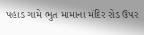પહાડ ગામે ભુત મામાના મંદિર રોડ ઉપર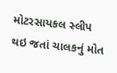મોટરસાયકલ સ્લીપ થઇ જતાં ચાલકનું મોત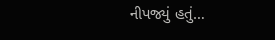નીપજ્યું હતું…